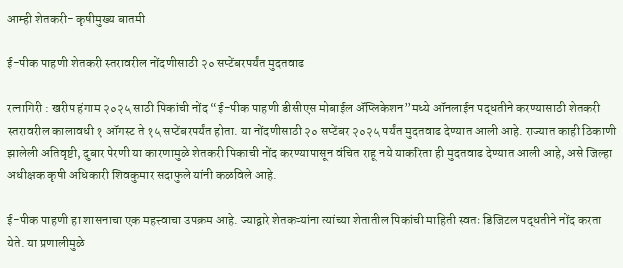आम्ही शेतकरी- कृषीमुख्य बातमी

ई-पीक पाहणी शेतकरी स्तरावरील नोंदणीसाठी २० सप्टेंबरपर्यंत मुदतवाढ

रत्नागिरी : खरीप हंगाम २०२५ साठी पिकांची नोंद “ई-पीक पाहणी डीसीएस मोबाईल ॲप्लिकेशन”मध्ये ऑनलाईन पद्धतीने करण्यासाठी शेतकरी स्तरावरील कालावधी १ ऑगस्ट ते १५ सप्टेंबरपर्यंत होता. या नोंदणीसाठी २० सप्टेंबर २०२५ पर्यंत मुदतवाढ देण्यात आली आहे. राज्यात काही ठिकाणी झालेली अतिवृष्टी, दुबार पेरणी या कारणामुळे शेतकरी पिकाची नोंद करण्यापासून वंचित राहू नये याकरिता ही मुदतवाढ देण्यात आली आहे, असे जिल्हा अधीक्षक कृषी अधिकारी शिवकुमार सदाफुले यांनी कळविले आहे.

ई-पीक पाहणी हा शासनाचा एक महत्त्वाचा उपक्रम आहे. ज्याद्वारे शेतकऱ्यांना त्यांच्या शेतातील पिकांची माहिती स्वतः डिजिटल पद्धतीने नोंद करता येते. या प्रणालीमुळे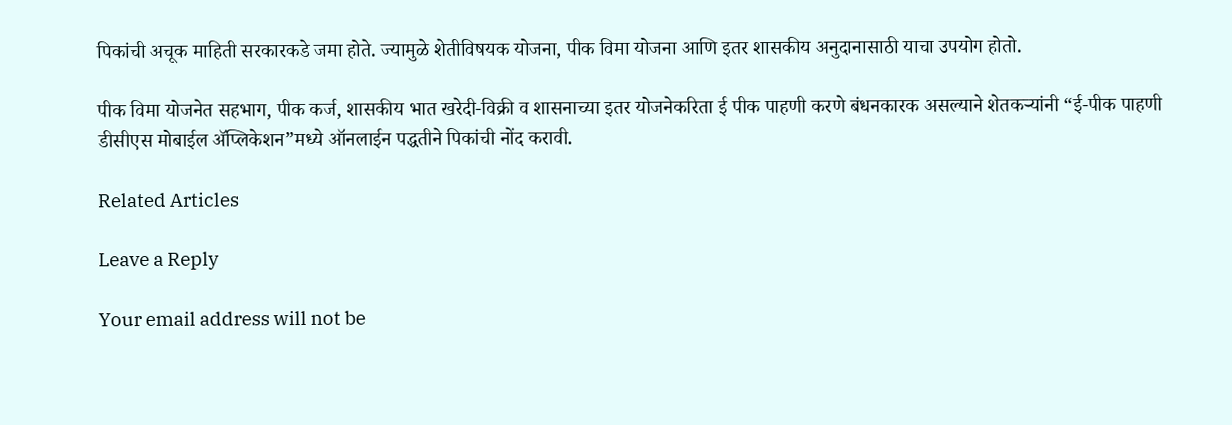पिकांची अचूक माहिती सरकारकडे जमा होते. ज्यामुळे शेतीविषयक योजना, पीक विमा योजना आणि इतर शासकीय अनुदानासाठी याचा उपयोग होतो.

पीक विमा योजनेत सहभाग, पीक कर्ज, शासकीय भात खरेदी-विक्री व शासनाच्या इतर योजनेकरिता ई पीक पाहणी करणे बंधनकारक असल्याने शेतकऱ्यांनी “ई-पीक पाहणी डीसीएस मोबाईल ॲप्लिकेशन”मध्ये ऑनलाईन पद्धतीने पिकांची नोंद करावी.

Related Articles

Leave a Reply

Your email address will not be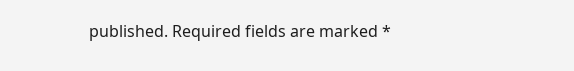published. Required fields are marked *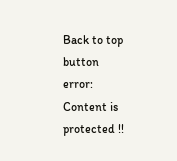Back to top button
error: Content is protected !!